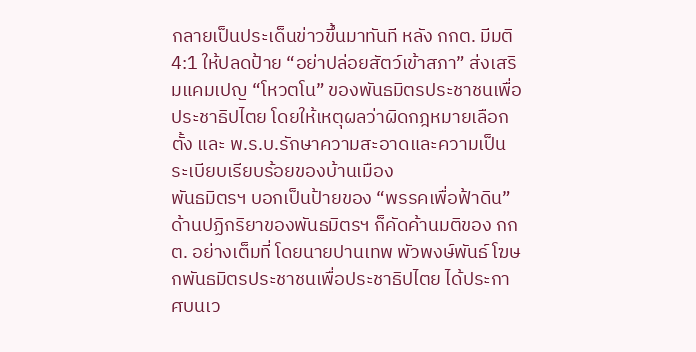กลายเป็นประเด็นข่าวขึ้นมาทันที หลัง กกต. มีมติ 4:1 ให้ปลดป้าย “อย่าปล่อยสัตว์เข้าสภา” ส่งเสริมแคมเปญ “โหวตโน” ของพันธมิตรประชาชนเพื่อประชาธิปไตย โดยให้เหตุผลว่าผิดกฎหมายเลือกตั้ง และ พ.ร.บ.รักษาความสะอาดและความเป็นระเบียบเรียบร้อยของบ้านเมือง
พันธมิตรฯ บอกเป็นป้ายของ “พรรคเพื่อฟ้าดิน”
ด้านปฏิกริยาของพันธมิตรฯ ก็คัดค้านมติของ กกต. อย่างเต็มที่ โดยนายปานเทพ พัวพงษ์พันธ์ โฆษกพันธมิตรประชาชนเพื่อประชาธิปไตย ได้ประกาศบนเว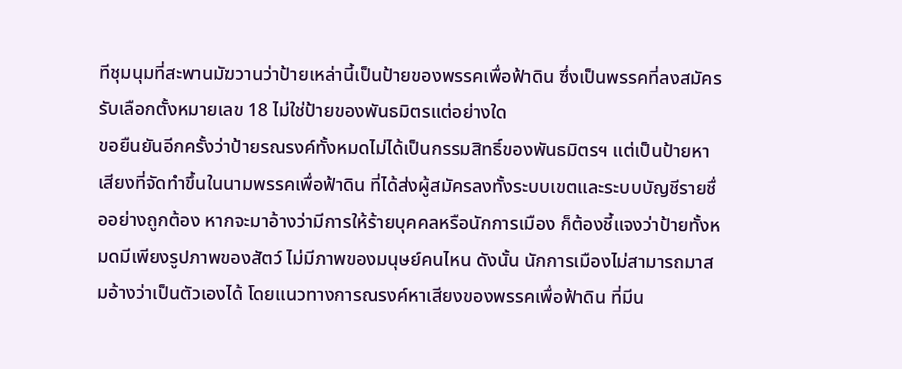ทีชุมนุมที่สะพานมัฆวานว่าป้ายเหล่านี้เป็นป้ายของพรรคเพื่อฟ้าดิน ซึ่งเป็นพรรคที่ลงสมัครรับเลือกตั้งหมายเลข 18 ไม่ใช่ป้ายของพันธมิตรแต่อย่างใด
ขอยืนยันอีกครั้งว่าป้ายรณรงค์ทั้งหมดไม่ได้เป็นกรรมสิทธิ์ของพันธมิตรฯ แต่เป็นป้ายหาเสียงที่จัดทำขึ้นในนามพรรคเพื่อฟ้าดิน ที่ได้ส่งผู้สมัครลงทั้งระบบเขตและระบบบัญชีรายชื่ออย่างถูกต้อง หากจะมาอ้างว่ามีการให้ร้ายบุคคลหรือนักการเมือง ก็ต้องชี้แจงว่าป้ายทั้งหมดมีเพียงรูปภาพของสัตว์ ไม่มีภาพของมนุษย์คนไหน ดังนั้น นักการเมืองไม่สามารถมาสมอ้างว่าเป็นตัวเองได้ โดยแนวทางการณรงค์หาเสียงของพรรคเพื่อฟ้าดิน ที่มีน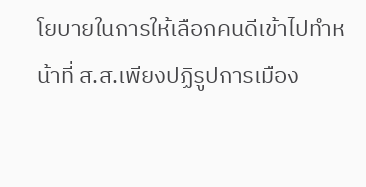โยบายในการให้เลือกคนดีเข้าไปทำหน้าที่ ส.ส.เพียงปฏิรูปการเมือง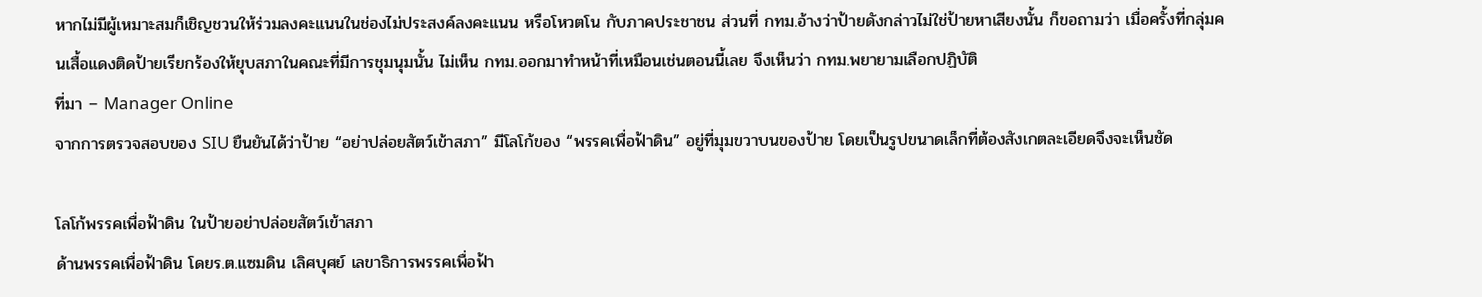หากไม่มีผู้เหมาะสมก็เชิญชวนให้ร่วมลงคะแนนในช่องไม่ประสงค์ลงคะแนน หรือโหวตโน กับภาคประชาชน ส่วนที่ กทม.อ้างว่าป้ายดังกล่าวไม่ใช่ป้ายหาเสียงนั้น ก็ขอถามว่า เมื่อครั้งที่กลุ่มคนเสื้อแดงติดป้ายเรียกร้องให้ยุบสภาในคณะที่มีการชุมนุมนั้น ไม่เห็น กทม.ออกมาทำหน้าที่เหมือนเช่นตอนนี้เลย จึงเห็นว่า กทม.พยายามเลือกปฏิบัติ
ที่มา – Manager Online
จากการตรวจสอบของ SIU ยืนยันได้ว่าป้าย “อย่าปล่อยสัตว์เข้าสภา” มีโลโก้ของ “พรรคเพื่อฟ้าดิน” อยู่ที่มุมขวาบนของป้าย โดยเป็นรูปขนาดเล็กที่ต้องสังเกตละเอียดจึงจะเห็นชัด

โลโก้พรรคเพื่อฟ้าดิน ในป้ายอย่าปล่อยสัตว์เข้าสภา
ด้านพรรคเพื่อฟ้าดิน โดยร.ต.แซมดิน เลิศบุศย์ เลขาธิการพรรคเพื่อฟ้า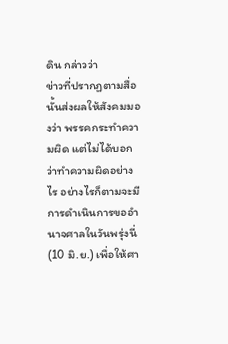ดิน กล่าวว่า
ข่าวที่ปรากฏตามสื่อนั้นส่งผลให้สังคมมองว่า พรรคกระทำความผิด แต่ไม่ได้บอกว่าทำความผิดอย่างไร อย่างไรก็ตามจะมีการดำเนินการขออำนาจศาลในวันพรุ่งนี่ (10 มิ.ย.) เพื่อให้ศา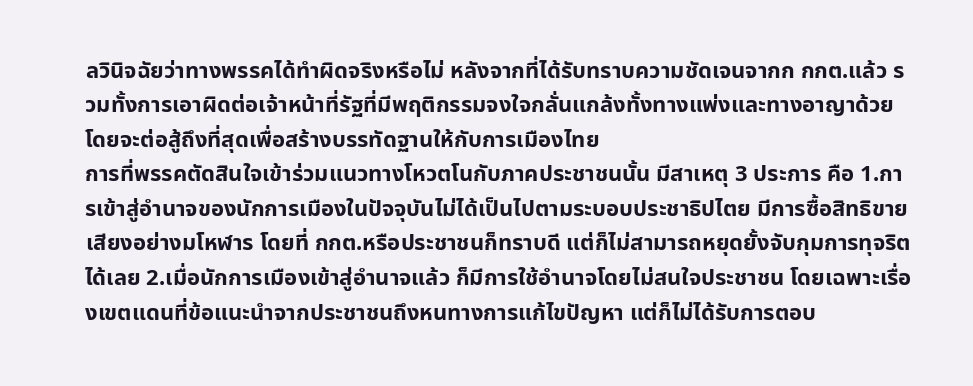ลวินิจฉัยว่าทางพรรคได้ทำผิดจริงหรือไม่ หลังจากที่ได้รับทราบความชัดเจนจากก กกต.แล้ว รวมทั้งการเอาผิดต่อเจ้าหน้าที่รัฐที่มีพฤติกรรมจงใจกลั่นแกล้งทั้งทางแพ่งและทางอาญาด้วย โดยจะต่อสู้ถึงที่สุดเพื่อสร้างบรรทัดฐานให้กับการเมืองไทย
การที่พรรคตัดสินใจเข้าร่วมแนวทางโหวตโนกับภาคประชาชนนั้น มีสาเหตุ 3 ประการ คือ 1.การเข้าสู่อำนาจของนักการเมืองในปัจจุบันไม่ได้เป็นไปตามระบอบประชาธิปไตย มีการซื้อสิทธิขายเสียงอย่างมโหฬาร โดยที่ กกต.หรือประชาชนก็ทราบดี แต่ก็ไม่สามารถหยุดยั้งจับกุมการทุจริตได้เลย 2.เมื่อนักการเมืองเข้าสู่อำนาจแล้ว ก็มีการใช้อำนาจโดยไม่สนใจประชาชน โดยเฉพาะเรื่องเขตแดนที่ข้อแนะนำจากประชาชนถึงหนทางการแก้ไขปัญหา แต่ก็ไม่ได้รับการตอบ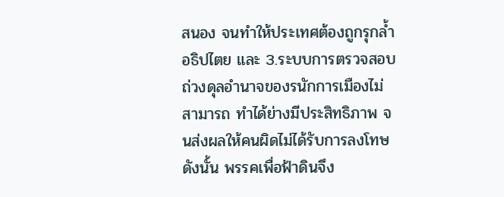สนอง จนทำให้ประเทศต้องถูกรุกล้ำอธิปไตย และ 3.ระบบการตรวจสอบถ่วงดุลอำนาจของรนักการเมืองไม่สามารถ ทำได้ย่างมีประสิทธิภาพ จนส่งผลให้คนผิดไม่ได้รับการลงโทษ ดังนั้น พรรคเพื่อฟ้าดินจึง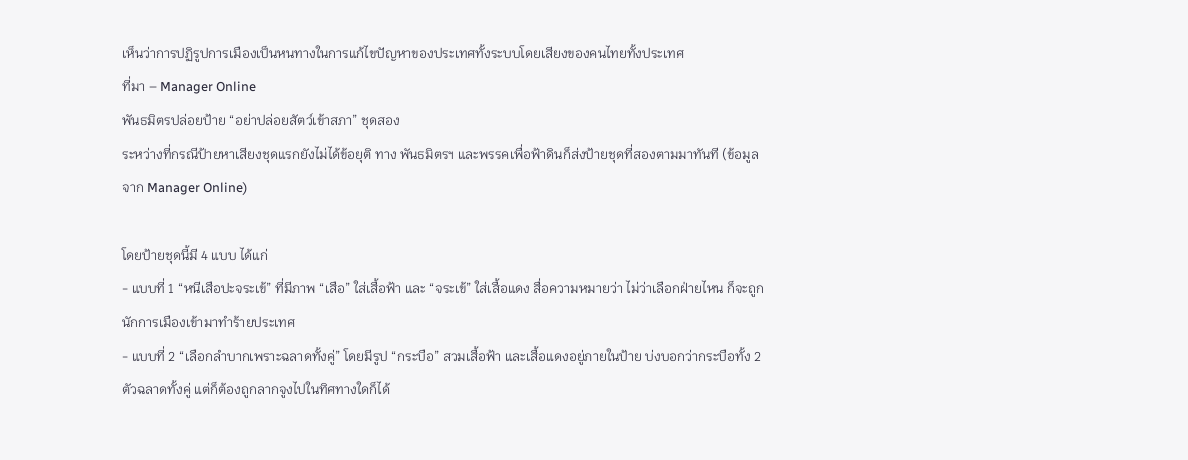เห็นว่าการปฏิรูปการเมืองเป็นหนทางในการแก้ไขปัญหาของประเทศทั้งระบบโดยเสียงของคนไทยทั้งประเทศ
ที่มา – Manager Online
พันธมิตรปล่อยป้าย “อย่าปล่อยสัตว์เข้าสภา” ชุดสอง
ระหว่างที่กรณีป้ายหาเสียงชุดแรกยังไม่ได้ข้อยุติ ทาง พันธมิตรฯ และพรรคเพื่อฟ้าดินก็ส่งป้ายชุดที่สองตามมาทันที (ข้อมูลจาก Manager Online)

โดยป้ายชุดนี้มี 4 แบบ ได้แก่
- แบบที่ 1 “หนีเสือปะจระเข้” ที่มีภาพ “เสือ” ใส่เสื้อฟ้า และ “จระเข้” ใส่เสื้อแดง สื่อความหมายว่า ไม่ว่าเลือกฝ่ายไหน ก็จะถูกนักการเมืองเข้ามาทำร้ายประเทศ
- แบบที่ 2 “เลือกลำบากเพราะฉลาดทั้งคู่” โดยมีรูป “กระบือ” สวมเสื้อฟ้า และเสื้อแดงอยู่ภายในป้าย บ่งบอกว่ากระบือทั้ง 2 ตัวฉลาดทั้งคู่ แต่ก็ต้องถูกลากจูงไปในทิศทางใดก็ได้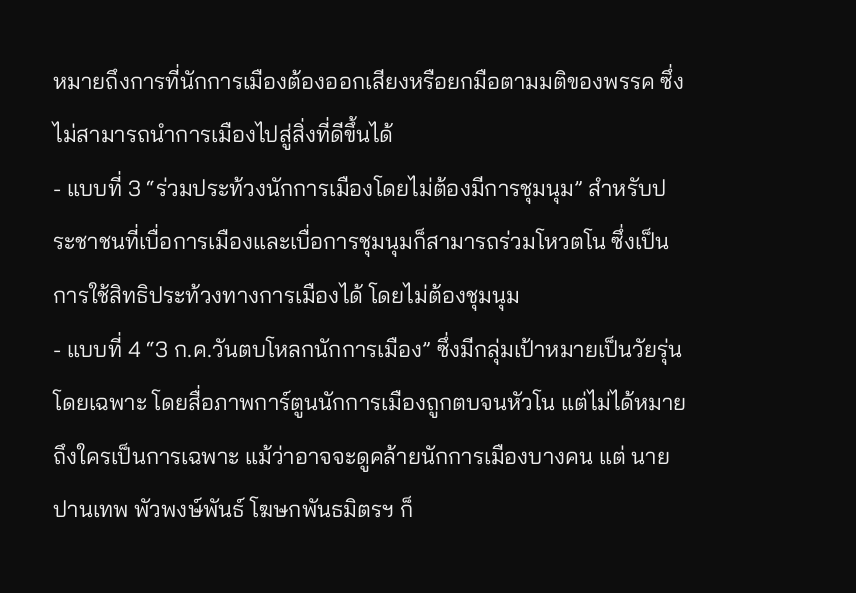หมายถึงการที่นักการเมืองต้องออกเสียงหรือยกมือตามมติของพรรค ซึ่งไม่สามารถนำการเมืองไปสู่สิ่งที่ดีขึ้นได้
- แบบที่ 3 “ร่วมประท้วงนักการเมืองโดยไม่ต้องมีการชุมนุม” สำหรับประชาชนที่เบื่อการเมืองและเบื่อการชุมนุมก็สามารถร่วมโหวตโน ซึ่งเป็นการใช้สิทธิประท้วงทางการเมืองได้ โดยไม่ต้องชุมนุม
- แบบที่ 4 “3 ก.ค.วันตบโหลกนักการเมือง” ซึ่งมีกลุ่มเป้าหมายเป็นวัยรุ่นโดยเฉพาะ โดยสื่อภาพการ์ตูนนักการเมืองถูกตบจนหัวโน แต่ไม่ได้หมายถึงใครเป็นการเฉพาะ แม้ว่าอาจจะดูคล้ายนักการเมืองบางคน แต่ นายปานเทพ พัวพงษ์พันธ์ โฆษกพันธมิตรฯ ก็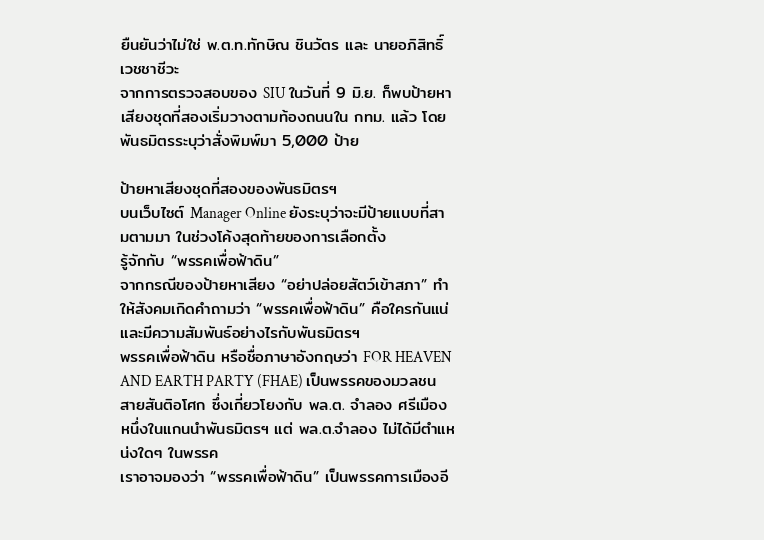ยืนยันว่าไม่ใช่ พ.ต.ท.ทักษิณ ชินวัตร และ นายอภิสิทธิ์ เวชชาชีวะ
จากการตรวจสอบของ SIU ในวันที่ 9 มิ.ย. ก็พบป้ายหาเสียงชุดที่สองเริ่มวางตามท้องถนนใน กทม. แล้ว โดยพันธมิตรระบุว่าสั่งพิมพ์มา 5,000 ป้าย

ป้ายหาเสียงชุดที่สองของพันธมิตรฯ
บนเว็บไซต์ Manager Online ยังระบุว่าจะมีป้ายแบบที่สามตามมา ในช่วงโค้งสุดท้ายของการเลือกตั้ง
รู้จักกับ “พรรคเพื่อฟ้าดิน”
จากกรณีของป้ายหาเสียง “อย่าปล่อยสัตว์เข้าสภา” ทำให้สังคมเกิดคำถามว่า “พรรคเพื่อฟ้าดิน” คือใครกันแน่ และมีความสัมพันธ์อย่างไรกับพันธมิตรฯ
พรรคเพื่อฟ้าดิน หรือชื่อภาษาอังกฤษว่า FOR HEAVEN AND EARTH PARTY (FHAE) เป็นพรรคของมวลชนสายสันติอโศก ซึ่งเกี่ยวโยงกับ พล.ต. จำลอง ศรีเมือง หนึ่งในแกนนำพันธมิตรฯ แต่ พล.ต.จำลอง ไม่ได้มีตำแหน่งใดๆ ในพรรค
เราอาจมองว่า “พรรคเพื่อฟ้าดิน” เป็นพรรคการเมืองอี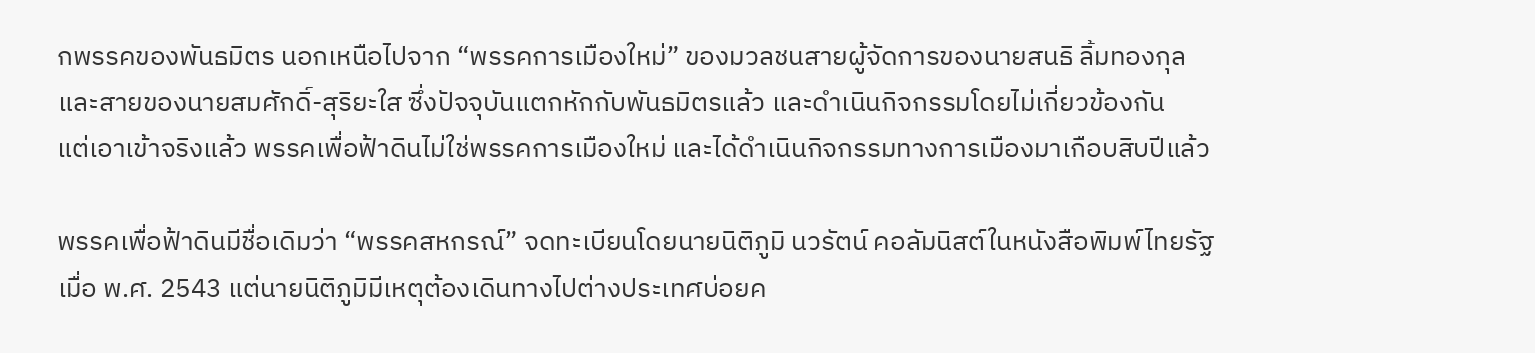กพรรคของพันธมิตร นอกเหนือไปจาก “พรรคการเมืองใหม่” ของมวลชนสายผู้จัดการของนายสนธิ ลิ้มทองกุล และสายของนายสมศักดิ์-สุริยะใส ซึ่งปัจจุบันแตกหักกับพันธมิตรแล้ว และดำเนินกิจกรรมโดยไม่เกี่ยวข้องกัน
แต่เอาเข้าจริงแล้ว พรรคเพื่อฟ้าดินไม่ใช่พรรคการเมืองใหม่ และได้ดำเนินกิจกรรมทางการเมืองมาเกือบสิบปีแล้ว

พรรคเพื่อฟ้าดินมีชื่อเดิมว่า “พรรคสหกรณ์” จดทะเบียนโดยนายนิติภูมิ นวรัตน์ คอลัมนิสต์ในหนังสือพิมพ์ไทยรัฐ เมื่อ พ.ศ. 2543 แต่นายนิติภูมิมีเหตุต้องเดินทางไปต่างประเทศบ่อยค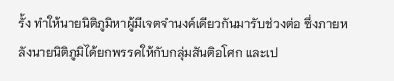รั้ง ทำให้นายนิติภูมิหาผู้มีเจตจำนงค์เดียวกันมารับช่วงต่อ ซึ่งภายหลังนายนิติภูมิได้ยกพรรคให้กับกลุ่มสันติอโศก และเป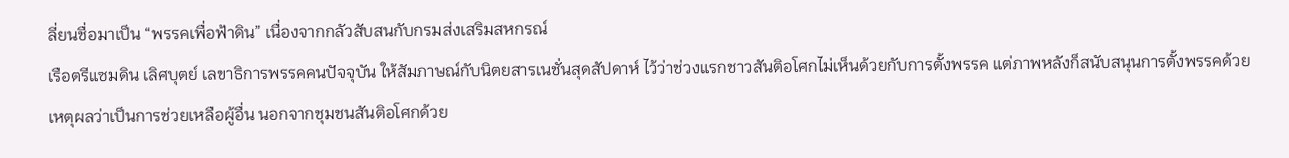ลี่ยนชื่อมาเป็น “พรรคเพื่อฟ้าดิน” เนื่องจากกลัวสับสนกับกรมส่งเสริมสหกรณ์
เรือตรีแซมดิน เลิศบุตย์ เลขาธิการพรรคคนปัจจุบัน ให้สัมภาษณ์กับนิตยสารเนชั่นสุดสัปดาห์ ไว้ว่าช่วงแรกชาวสันติอโศกไม่เห็นด้วยกับการตั้งพรรค แต่ภาพหลังก็สนับสนุนการตั้งพรรคด้วยเหตุผลว่าเป็นการช่วยเหลือผู้อื่น นอกจากชุมชนสันติอโศกด้วย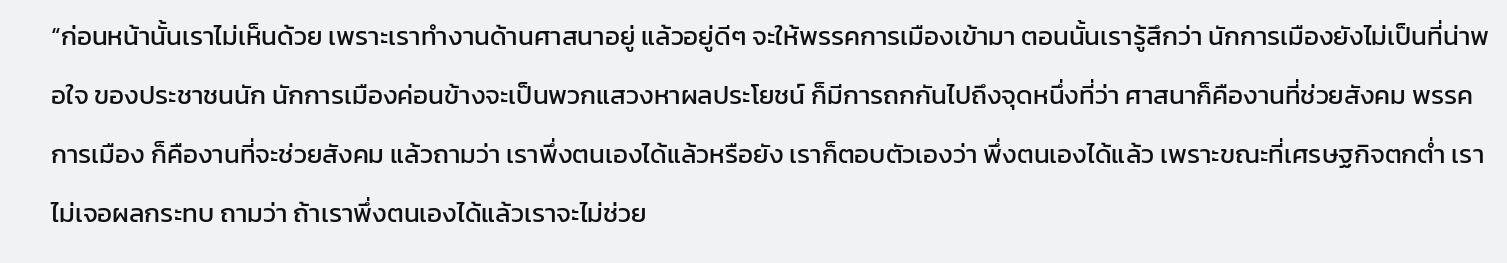“ก่อนหน้านั้นเราไม่เห็นด้วย เพราะเราทำงานด้านศาสนาอยู่ แล้วอยู่ดีๆ จะให้พรรคการเมืองเข้ามา ตอนนั้นเรารู้สึกว่า นักการเมืองยังไม่เป็นที่น่าพอใจ ของประชาชนนัก นักการเมืองค่อนข้างจะเป็นพวกแสวงหาผลประโยชน์ ก็มีการถกกันไปถึงจุดหนึ่งที่ว่า ศาสนาก็คืองานที่ช่วยสังคม พรรคการเมือง ก็คืองานที่จะช่วยสังคม แล้วถามว่า เราพึ่งตนเองได้แล้วหรือยัง เราก็ตอบตัวเองว่า พึ่งตนเองได้แล้ว เพราะขณะที่เศรษฐกิจตกต่ำ เราไม่เจอผลกระทบ ถามว่า ถ้าเราพึ่งตนเองได้แล้วเราจะไม่ช่วย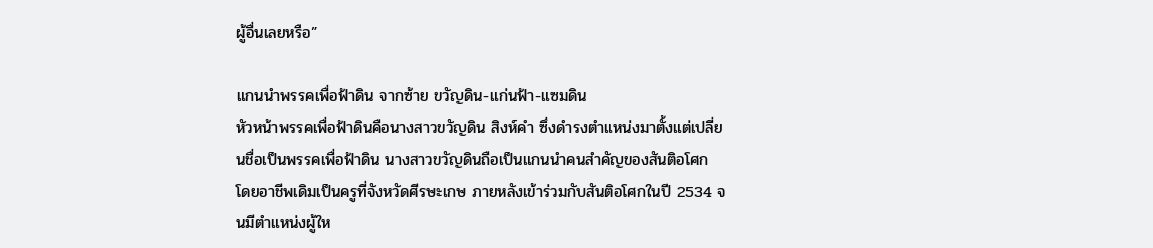ผู้อื่นเลยหรือ”

แกนนำพรรคเพื่อฟ้าดิน จากซ้าย ขวัญดิน-แก่นฟ้า-แซมดิน
หัวหน้าพรรคเพื่อฟ้าดินคือนางสาวขวัญดิน สิงห์คำ ซึ่งดำรงตำแหน่งมาตั้งแต่เปลี่ยนชื่อเป็นพรรคเพื่อฟ้าดิน นางสาวขวัญดินถือเป็นแกนนำคนสำคัญของสันติอโศก โดยอาชีพเดิมเป็นครูที่จังหวัดศีรษะเกษ ภายหลังเข้าร่วมกับสันติอโศกในปี 2534 จนมีตำแหน่งผู้ให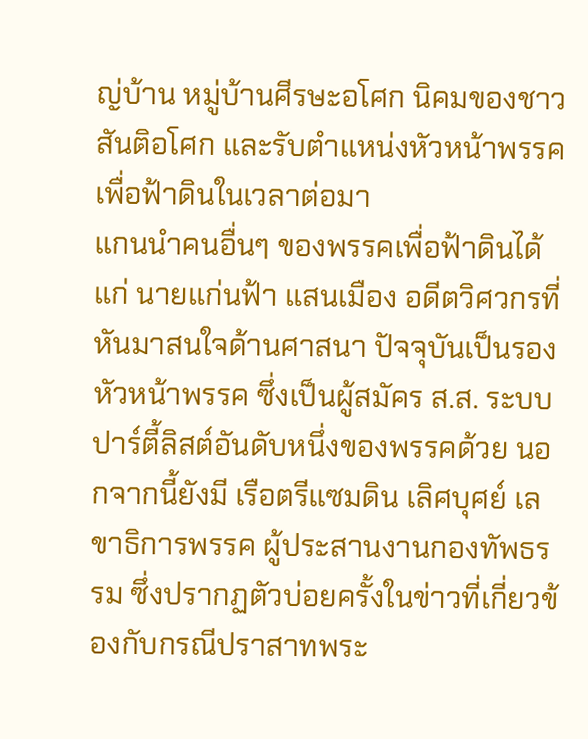ญ่บ้าน หมู่บ้านศีรษะอโศก นิคมของชาวสันติอโศก และรับตำแหน่งหัวหน้าพรรคเพื่อฟ้าดินในเวลาต่อมา
แกนนำคนอื่นๆ ของพรรคเพื่อฟ้าดินได้แก่ นายแก่นฟ้า แสนเมือง อดีตวิศวกรที่หันมาสนใจด้านศาสนา ปัจจุบันเป็นรองหัวหน้าพรรค ซึ่งเป็นผู้สมัคร ส.ส. ระบบปาร์ตี้ลิสต์อันดับหนึ่งของพรรคด้วย นอกจากนี้ยังมี เรือตรีแซมดิน เลิศบุศย์ เลขาธิการพรรค ผู้ประสานงานกองทัพธรรม ซึ่งปรากฏตัวบ่อยครั้งในข่าวที่เกี่ยวข้องกับกรณีปราสาทพระ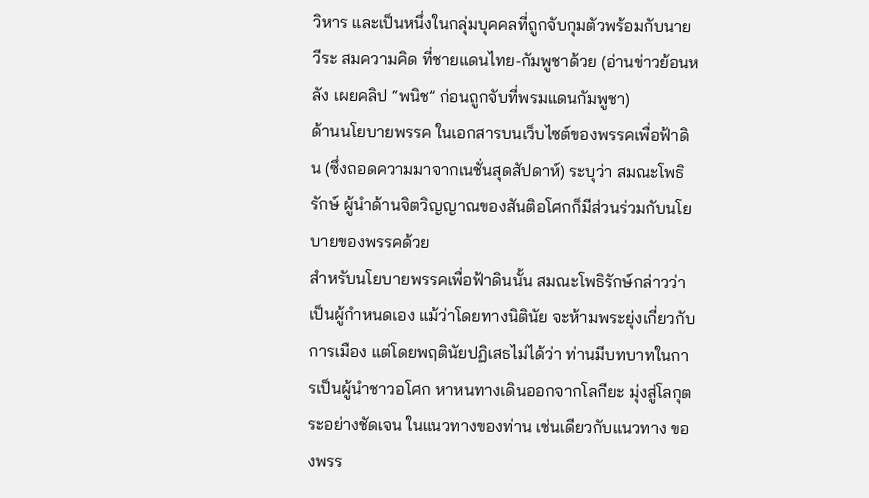วิหาร และเป็นหนึ่งในกลุ่มบุคคลที่ถูกจับกุมตัวพร้อมกับนายวีระ สมความคิด ที่ชายแดนไทย-กัมพูชาด้วย (อ่านข่าวย้อนหลัง เผยคลิป “พนิช” ก่อนถูกจับที่พรมแดนกัมพูชา)
ด้านนโยบายพรรค ในเอกสารบนเว็บไซต์ของพรรคเพื่อฟ้าดิน (ซึ่งถอดความมาจากเนชั่นสุดสัปดาห์) ระบุว่า สมณะโพธิรักษ์ ผู้นำด้านจิตวิญญาณของสันติอโศกก็มีส่วนร่วมกับนโยบายของพรรคด้วย
สำหรับนโยบายพรรคเพื่อฟ้าดินนั้น สมณะโพธิรักษ์กล่าวว่า เป็นผู้กำหนดเอง แม้ว่าโดยทางนิตินัย จะห้ามพระยุ่งเกี่ยวกับการเมือง แต่โดยพฤตินัยปฏิเสธไม่ได้ว่า ท่านมีบทบาทในการเป็นผู้นำชาวอโศก หาหนทางเดินออกจากโลกียะ มุ่งสู่โลกุตระอย่างชัดเจน ในแนวทางของท่าน เช่นเดียวกับแนวทาง ของพรร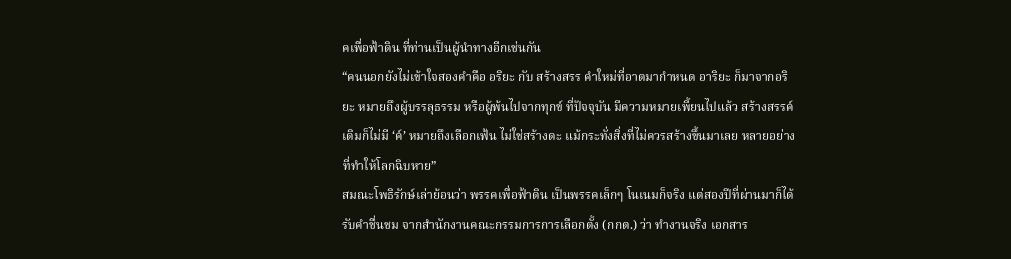คเพื่อฟ้าดิน ที่ท่านเป็นผู้นำทางอีกเช่นกัน
“คนนอกยังไม่เข้าใจสองคำคือ อริยะ กับ สร้างสรร คำใหม่ที่อาตมากำหนด อาริยะ ก็มาจากอริยะ หมายถึงผู้บรรลุธรรม หรือผู้พ้นไปจากทุกข์ ที่ปัจจุบัน มีความหมายเพี้ยนไปแล้ว สร้างสรรค์ เดิมก็ไม่มี ‘ค์’ หมายถึงเลือกเฟ้น ไม่ใช่สร้างดะ แม้กระทั่งสิ่งที่ไม่ควรสร้างขึ้นมาเลย หลายอย่างที่ทำให้โลกฉิบหาย”
สมณะโพธิรักษ์เล่าย้อนว่า พรรคเพื่อฟ้าดิน เป็นพรรคเล็กๆ โนเนมก็จริง แต่สองปีที่ผ่านมาก็ได้รับคำชื่นชม จากสำนักงานคณะกรรมการการเลือกตั้ง (กกต.) ว่า ทำงานจริง เอกสาร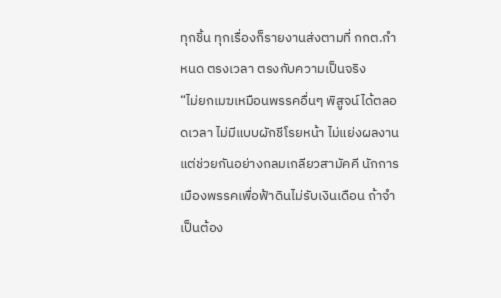ทุกชิ้น ทุกเรื่องก็รายงานส่งตามที่ กกต.กำหนด ตรงเวลา ตรงกับความเป็นจริง
“ไม่ยกเมฆเหมือนพรรคอื่นๆ พิสูจน์ได้ตลอดเวลา ไม่มีแบบผักชีโรยหน้า ไม่แย่งผลงาน แต่ช่วยกันอย่างกลมเกลียวสามัคคี นักการเมืองพรรคเพื่อฟ้าดินไม่รับเงินเดือน ถ้าจำเป็นต้อง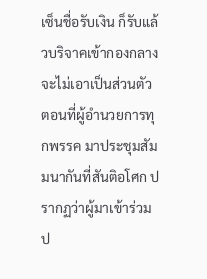เซ็นชื่อรับเงิน ก็รับแล้วบริจาคเข้ากองกลาง จะไม่เอาเป็นส่วนตัว ตอนที่ผู้อำนวยการทุกพรรค มาประชุมสัมมนากันที่สันติอโศก ปรากฏว่าผู้มาเข้าร่วมป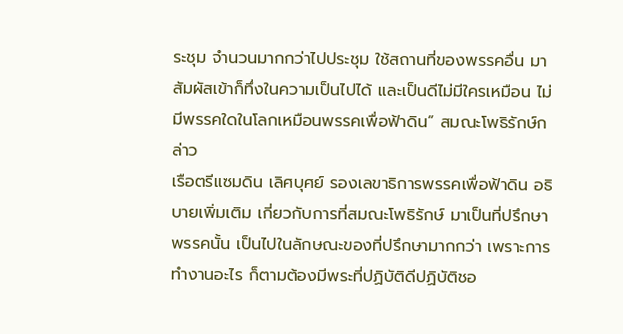ระชุม จำนวนมากกว่าไปประชุม ใช้สถานที่ของพรรคอื่น มาสัมผัสเข้าก็ทึ่งในความเป็นไปได้ และเป็นดีไม่มีใครเหมือน ไม่มีพรรคใดในโลกเหมือนพรรคเพื่อฟ้าดิน” สมณะโพธิรักษ์กล่าว
เรือตรีแซมดิน เลิศบุศย์ รองเลขาธิการพรรคเพื่อฟ้าดิน อธิบายเพิ่มเติม เกี่ยวกับการที่สมณะโพธิรักษ์ มาเป็นที่ปรึกษาพรรคนั้น เป็นไปในลักษณะของที่ปรึกษามากกว่า เพราะการทำงานอะไร ก็ตามต้องมีพระที่ปฏิบัติดีปฏิบัติชอ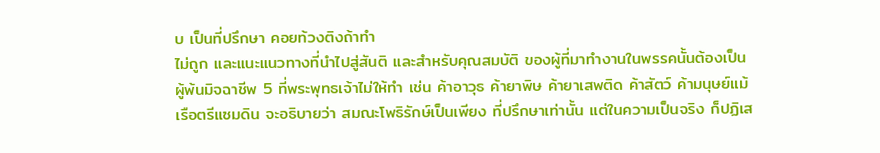บ เป็นที่ปรึกษา คอยท้วงติงถ้าทำ
ไม่ถูก และแนะแนวทางที่นำไปสู่สันติ และสำหรับคุณสมบัติ ของผู้ที่มาทำงานในพรรคนั้นต้องเป็นผู้พ้นมิจฉาชีพ 5 ที่พระพุทธเจ้าไม่ให้ทำ เช่น ค้าอาวุธ ค้ายาพิษ ค้ายาเสพติด ค้าสัตว์ ค้ามนุษย์แม้เรือตรีแซมดิน จะอธิบายว่า สมณะโพธิรักษ์เป็นเพียง ที่ปรึกษาเท่านั้น แต่ในความเป็นจริง ก็ปฏิเส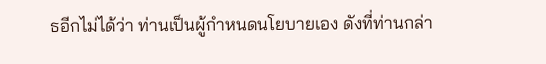ธอีกไม่ได้ว่า ท่านเป็นผู้กำหนดนโยบายเอง ดังที่ท่านกล่า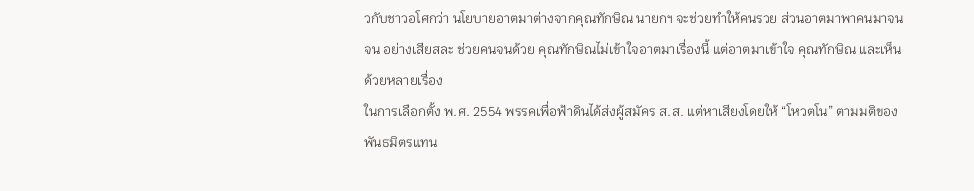วกับชาวอโศกว่า นโยบายอาตมาต่างจากคุณทักษิณ นายกฯ จะช่วยทำให้คนรวย ส่วนอาตมาพาคนมาจน จน อย่างเสียสละ ช่วยคนจนด้วย คุณทักษิณไม่เข้าใจอาตมาเรื่องนี้ แต่อาตมาเข้าใจ คุณทักษิณ และเห็นด้วยหลายเรื่อง
ในการเลือกตั้ง พ.ศ. 2554 พรรคเพื่อฟ้าดินได้ส่งผู้สมัคร ส.ส. แต่หาเสียงโดยให้ “โหวตโน” ตามมติของพันธมิตรแทน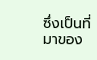ซึ่งเป็นที่มาของ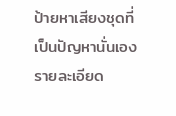ป้ายหาเสียงชุดที่เป็นปัญหานั่นเอง
รายละเอียด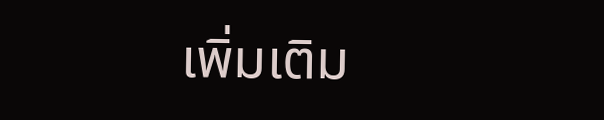เพิ่มเติม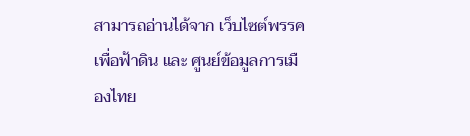สามารถอ่านได้จาก เว็บไซต์พรรคเพื่อฟ้าดิน และ ศูนย์ข้อมูลการเมืองไทย